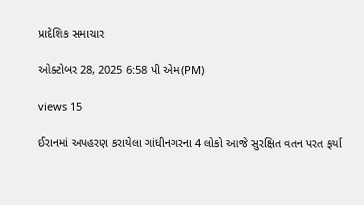પ્રાદેશિક સમાચાર

ઓક્ટોબર 28, 2025 6:58 પી એમ(PM)

views 15

ઈરાનમાં અપહરણ કરાયેલા ગાંધીનગરના 4 લોકો આજે સુરક્ષિત વતન પરત ફર્યા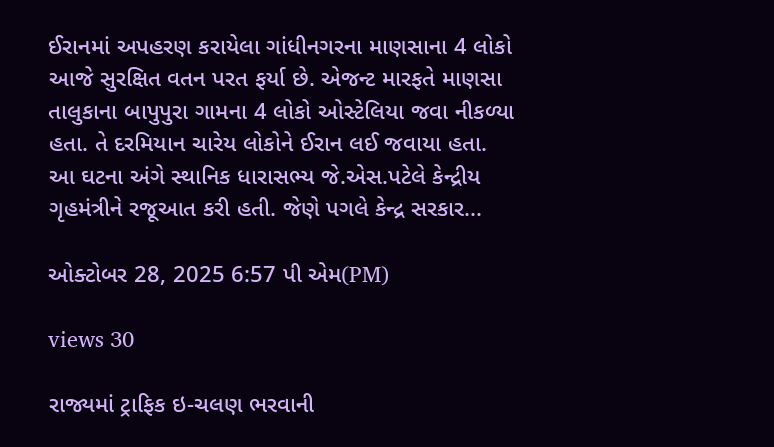ઈરાનમાં અપહરણ કરાયેલા ગાંધીનગરના માણસાના 4 લોકો આજે સુરક્ષિત વતન પરત ફર્યા છે. એજન્ટ મારફતે માણસા તાલુકાના બાપુપુરા ગામના 4 લોકો ઓસ્ટેલિયા જવા નીકળ્યા હતા. તે દરમિયાન ચારેય લોકોને ઈરાન લઈ જવાયા હતા. આ ઘટના અંગે સ્થાનિક ધારાસભ્ય જે.એસ.પટેલે કેન્દ્રીય ગૃહમંત્રીને રજૂઆત કરી હતી. જેણે પગલે કેન્દ્ર સરકાર...

ઓક્ટોબર 28, 2025 6:57 પી એમ(PM)

views 30

રાજ્યમાં ટ્રાફિક ઇ-ચલણ ભરવાની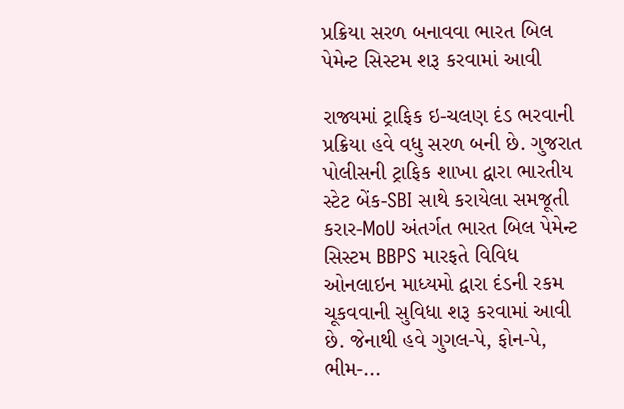પ્રક્રિયા સરળ બનાવવા ભારત બિલ પેમેન્ટ સિસ્ટમ શરૂ કરવામાં આવી

રાજ્યમાં ટ્રાફિક ઇ-ચલણ દંડ ભરવાની પ્રક્રિયા હવે વધુ સરળ બની છે. ગુજરાત પોલીસની ટ્રાફિક શાખા દ્વારા ભારતીય સ્ટેટ બેંક-SBI સાથે કરાયેલા સમજૂતી કરાર-MoU અંતર્ગત ભારત બિલ પેમેન્ટ સિસ્ટમ BBPS મારફતે વિવિધ ઓનલાઇન માધ્યમો દ્વારા દંડની રકમ ચૂકવવાની સુવિધા શરૂ કરવામાં આવી છે. જેનાથી હવે ગુગલ-પે, ફોન-પે, ભીમ-...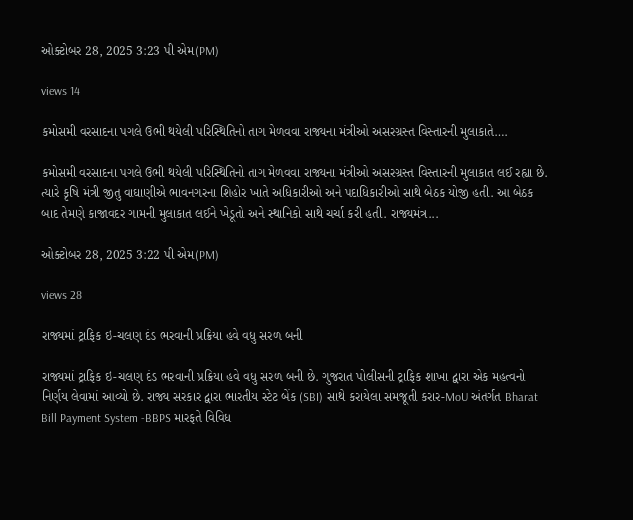ઓક્ટોબર 28, 2025 3:23 પી એમ(PM)

views 14

કમોસમી વરસાદના પગલે ઉભી થયેલી પરિસ્થિતિનો તાગ મેળવવા રાજ્યના મંત્રીઓ અસરગ્રસ્ત વિસ્તારની મુલાકાતે….

કમોસમી વરસાદના પગલે ઉભી થયેલી પરિસ્થિતિનો તાગ મેળવવા રાજ્યના મંત્રીઓ અસરગ્રસ્ત વિસ્તારની મુલાકાત લઈ રહ્યા છે. ત્યારે કૃષિ મંત્રી જીતુ વાઘાણીએ ભાવનગરના શિહોર ખાતે અધિકારીઓ અને પદાધિકારીઓ સાથે બેઠક યોજી હતી. આ બેઠક બાદ તેમણે કાજાવદર ગામની મુલાકાત લઈને ખેડૂતો અને સ્થાનિકો સાથે ચર્ચા કરી હતી. રાજ્યમંત્ર...

ઓક્ટોબર 28, 2025 3:22 પી એમ(PM)

views 28

રાજ્યમાં ટ્રાફિક ઇ-ચલણ દંડ ભરવાની પ્રક્રિયા હવે વધુ સરળ બની

રાજ્યમાં ટ્રાફિક ઇ-ચલણ દંડ ભરવાની પ્રક્રિયા હવે વધુ સરળ બની છે. ગુજરાત પોલીસની ટ્રાફિક શાખા દ્વારા એક મહત્વનો નિર્ણય લેવામાં આવ્યો છે. રાજ્ય સરકાર દ્વારા ભારતીય સ્ટેટ બેંક (SBI) સાથે કરાયેલા સમજૂતી કરાર-MoU અંતર્ગત Bharat Bill Payment System -BBPS મારફતે વિવિધ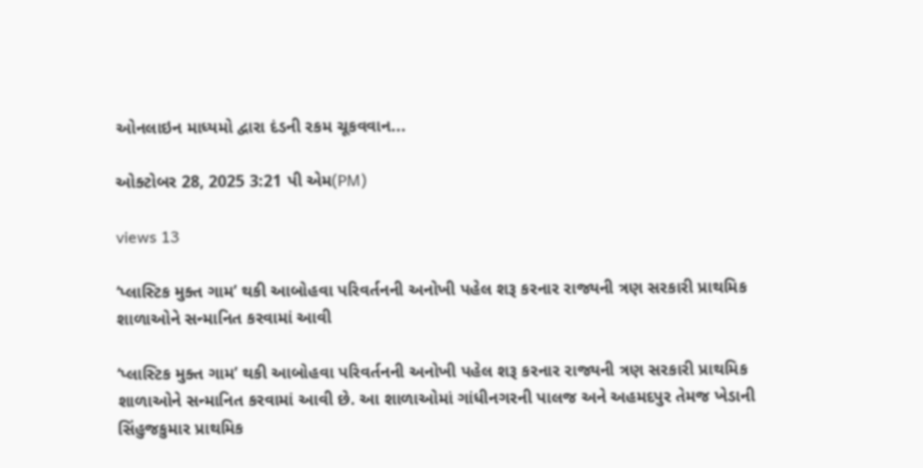ઓનલાઇન માધ્યમો દ્વારા દંડની રકમ ચૂકવવાન...

ઓક્ટોબર 28, 2025 3:21 પી એમ(PM)

views 13

‘પ્લાસ્ટિક મુક્ત ગામ’ થકી આબોહવા પરિવર્તનની અનોખી પહેલ શરૂ કરનાર રાજ્યની ત્રણ સરકારી પ્રાથમિક શાળાઓને સન્માનિત કરવામાં આવી

‘પ્લાસ્ટિક મુક્ત ગામ’ થકી આબોહવા પરિવર્તનની અનોખી પહેલ શરૂ કરનાર રાજ્યની ત્રણ સરકારી પ્રાથમિક શાળાઓને સન્માનિત કરવામાં આવી છે. આ શાળાઓમાં ગાંધીનગરની પાલજ અને અહમદપુર તેમજ ખેડાની સિંહુજકુમાર પ્રાથમિક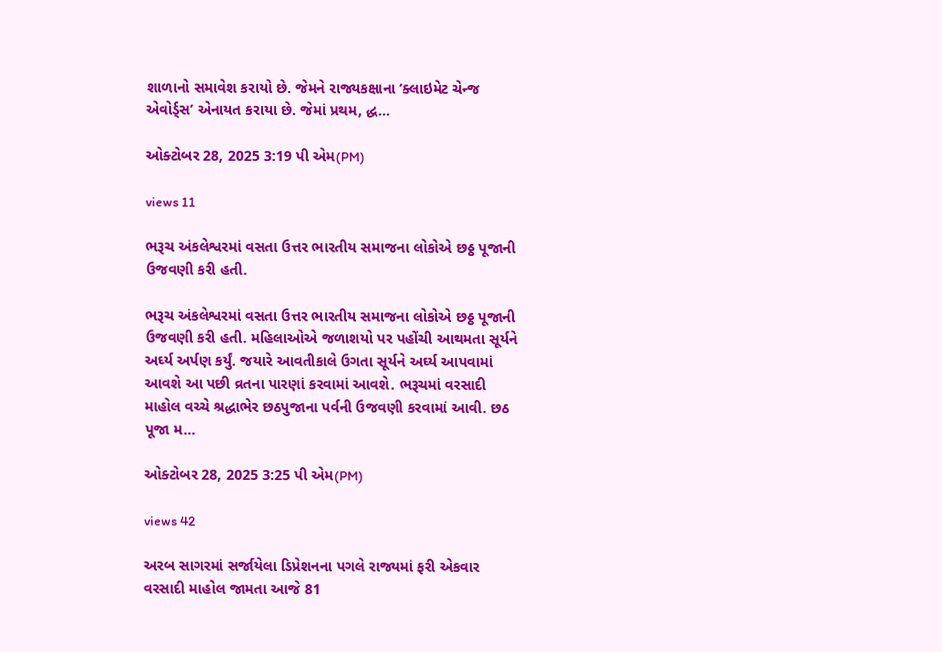શાળાનો સમાવેશ કરાયો છે. જેમને રાજ્યકક્ષાના ‘ક્લાઇમેટ ચેન્જ એવોર્ડ્સ’ એનાયત કરાયા છે. જેમાં પ્રથમ, દ્ધ...

ઓક્ટોબર 28, 2025 3:19 પી એમ(PM)

views 11

ભરૂચ અંકલેશ્વરમાં વસતા ઉત્તર ભારતીય સમાજના લોકોએ છઠ્ઠ પૂજાની ઉજવણી કરી હતી.

ભરૂચ અંકલેશ્વરમાં વસતા ઉત્તર ભારતીય સમાજના લોકોએ છઠ્ઠ પૂજાની ઉજવણી કરી હતી. મહિલાઓએ જળાશયો પર પહોંચી આથમતા સૂર્યને અર્ઘ્ય અર્પણ કર્યું. જયારે આવતીકાલે ઉગતા સૂર્યને અર્ઘ્ય આપવામાં આવશે આ પછી વ્રતના પારણાં કરવામાં આવશે. ભરૂચમાં વરસાદી માહોલ વચ્ચે શ્રદ્ધાભેર છઠપુજાના પર્વની ઉજવણી કરવામાં આવી. છઠ પૂજા મ...

ઓક્ટોબર 28, 2025 3:25 પી એમ(PM)

views 42

અરબ સાગરમાં સર્જાયેલા ડિપ્રેશનના પગલે રાજ્યમાં ફરી એકવાર વરસાદી માહોલ જામતા આજે 81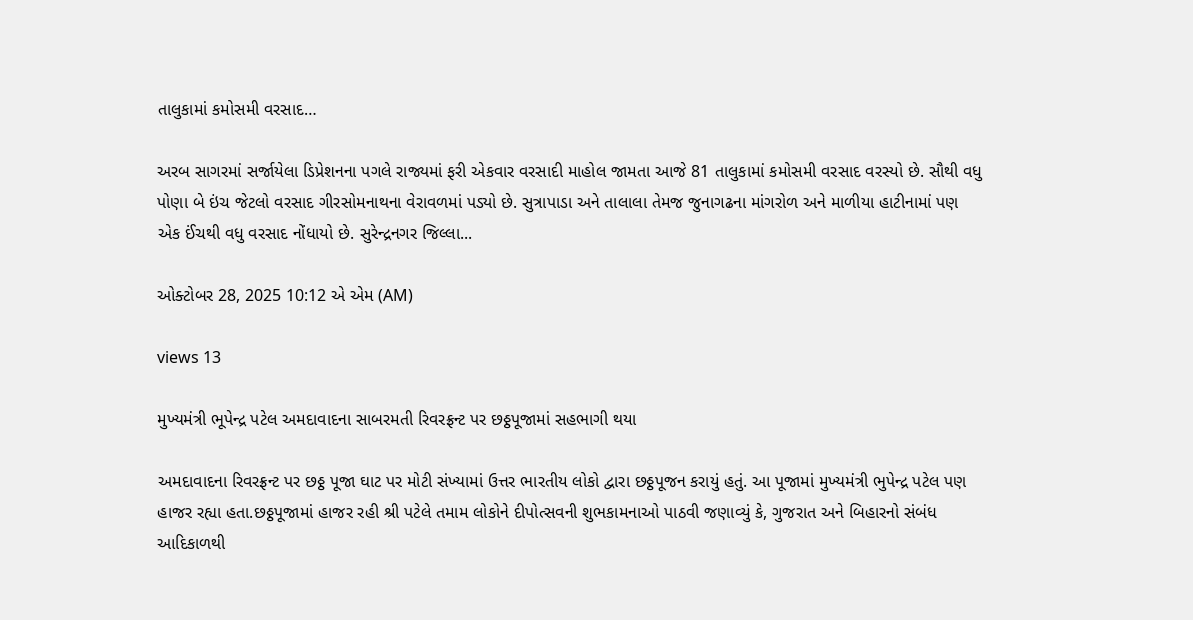તાલુકામાં કમોસમી વરસાદ…

અરબ સાગરમાં સર્જાયેલા ડિપ્રેશનના પગલે રાજ્યમાં ફરી એકવાર વરસાદી માહોલ જામતા આજે 81 તાલુકામાં કમોસમી વરસાદ વરસ્યો છે. સૌથી વધુ પોણા બે ઇંચ જેટલો વરસાદ ગીરસોમનાથના વેરાવળમાં પડ્યો છે. સુત્રાપાડા અને તાલાલા તેમજ જુનાગઢના માંગરોળ અને માળીયા હાટીનામાં પણ એક ઈંચથી વધુ વરસાદ નોંધાયો છે. સુરેન્દ્રનગર જિલ્લા...

ઓક્ટોબર 28, 2025 10:12 એ એમ (AM)

views 13

મુખ્યમંત્રી ભૂપેન્દ્ર પટેલ અમદાવાદના સાબરમતી રિવરફ્રન્ટ પર છઠ્ઠપૂજામાં સહભાગી થયા

અમદાવાદના રિવરફ્રન્ટ પર છઠ્ઠ પૂજા ઘાટ પર મોટી સંખ્યામાં ઉત્તર ભારતીય લોકો દ્વારા છઠ્ઠપૂજન કરાયું હતું. આ પૂજામાં મુખ્યમંત્રી ભુપેન્દ્ર પટેલ પણ હાજર રહ્યા હતા.છઠ્ઠપૂજામાં હાજર રહી શ્રી પટેલે તમામ લોકોને દીપોત્સવની શુભકામનાઓ પાઠવી જણાવ્યું કે, ગુજરાત અને બિહારનો સંબંધ આદિકાળથી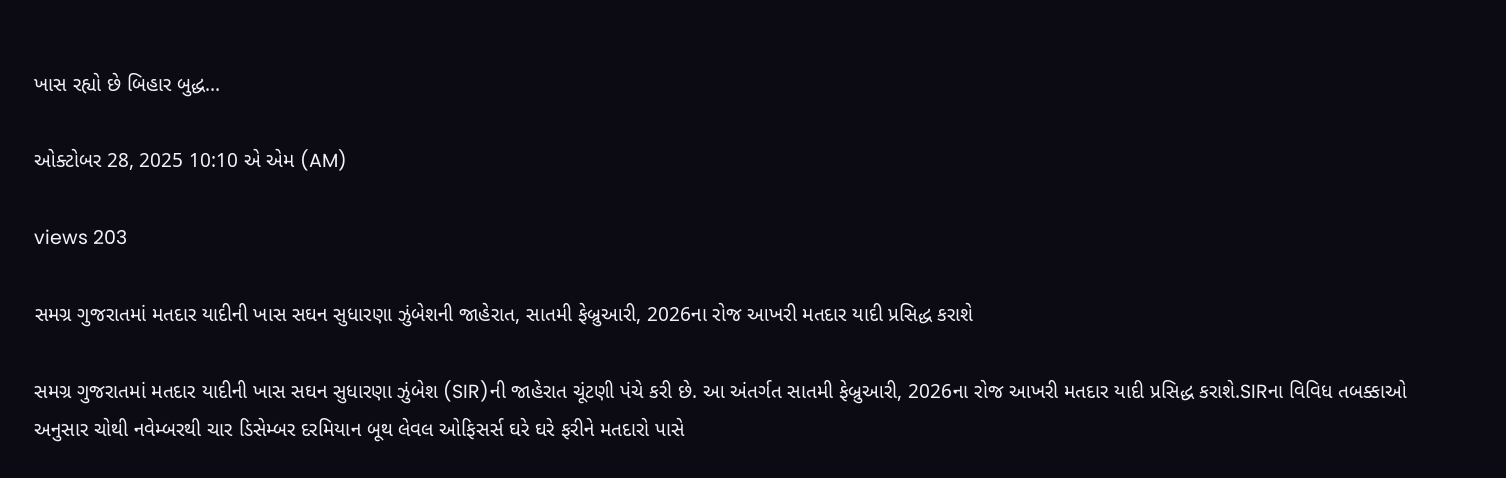ખાસ રહ્યો છે બિહાર બુદ્ધ...

ઓક્ટોબર 28, 2025 10:10 એ એમ (AM)

views 203

સમગ્ર ગુજરાતમાં મતદાર યાદીની ખાસ સઘન સુધારણા ઝુંબેશની જાહેરાત, સાતમી ફેબ્રુઆરી, 2026ના રોજ આખરી મતદાર યાદી પ્રસિદ્ધ કરાશે

સમગ્ર ગુજરાતમાં મતદાર યાદીની ખાસ સઘન સુધારણા ઝુંબેશ (SIR)ની જાહેરાત ચૂંટણી પંચે કરી છે. આ અંતર્ગત સાતમી ફેબ્રુઆરી, 2026ના રોજ આખરી મતદાર યાદી પ્રસિદ્ધ કરાશે.SIRના વિવિધ તબક્કાઓ અનુસાર ચોથી નવેમ્બરથી ચાર ડિસેમ્બર દરમિયાન બૂથ લેવલ ઓફિસર્સ ઘરે ઘરે ફરીને મતદારો પાસે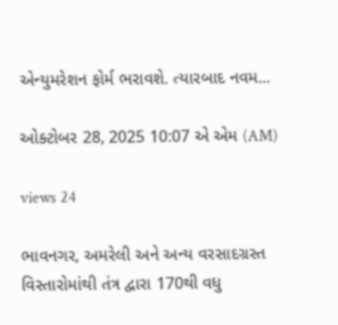એન્યુમરેશન ફોર્મ ભરાવશે. ત્યારબાદ નવમ...

ઓક્ટોબર 28, 2025 10:07 એ એમ (AM)

views 24

ભાવનગર, અમરેલી અને અન્ય વરસાદગ્રસ્ત વિસ્તારોમાંથી તંત્ર દ્વારા 170થી વધુ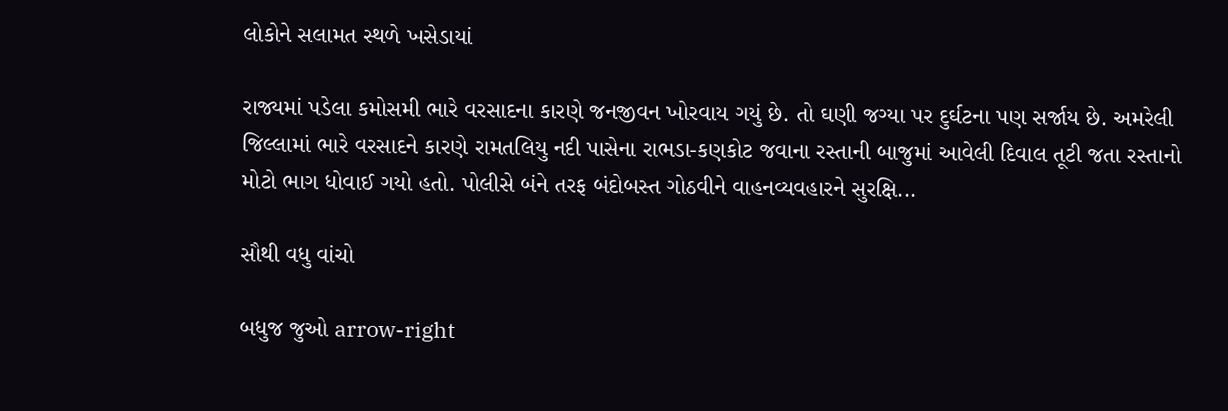લોકોને સલામત સ્થળે ખસેડાયાં

રાજ્યમાં પડેલા કમોસમી ભારે વરસાદના કારણે જનજીવન ખોરવાય ગયું છે. તો ઘણી જગ્યા પર દુર્ઘટના પણ સર્જાય છે. અમરેલી જિલ્લામાં ભારે વરસાદને કારણે રામતલિયુ નદી પાસેના રાભડા-કણકોટ જવાના રસ્તાની બાજુમાં આવેલી દિવાલ તૂટી જતા રસ્તાનો મોટો ભાગ ધોવાઈ ગયો હતો. પોલીસે બંને તરફ બંદોબસ્ત ગોઠવીને વાહનવ્યવહારને સુરક્ષિ...

સૌથી વધુ વાંચો

બધુજ જુઓ arrow-right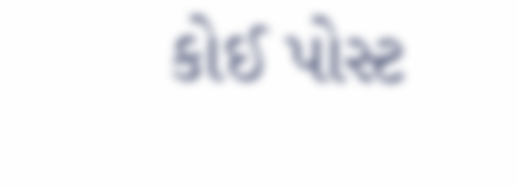કોઈ પોસ્ટ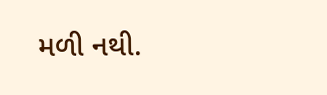મળી નથી.